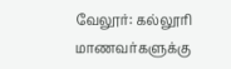வேலூர்: கல்லூரி மாணவர்களுக்கு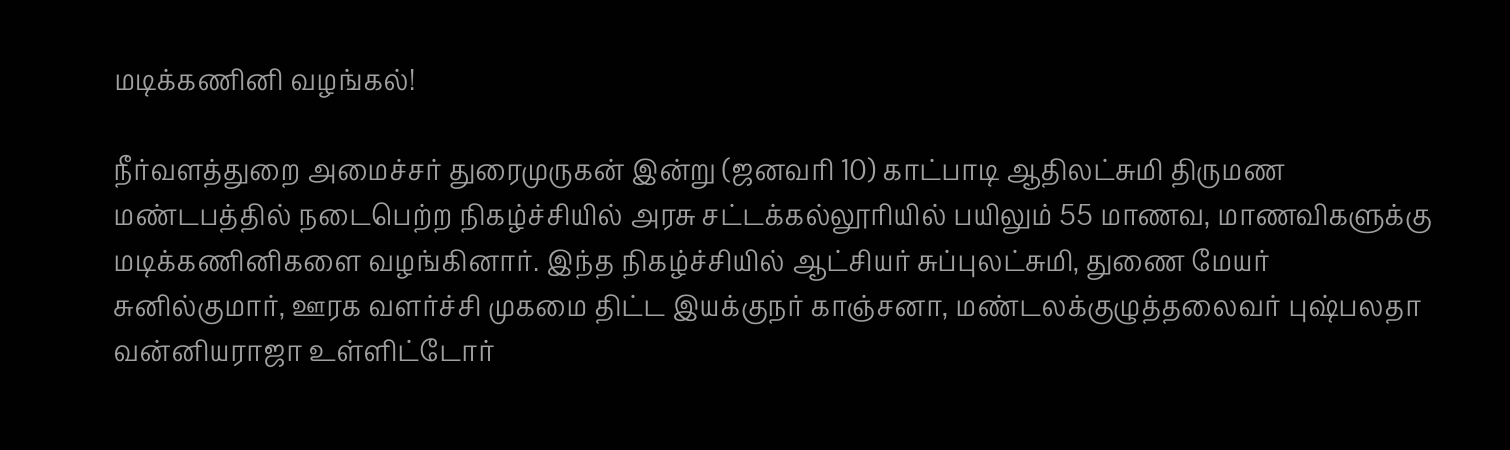மடிக்கணினி வழங்கல்!

நீர்வளத்துறை அமைச்சர் துரைமுருகன் இன்று (ஜனவரி 10) காட்பாடி ஆதிலட்சுமி திருமண மண்டபத்தில் நடைபெற்ற நிகழ்ச்சியில் அரசு சட்டக்கல்லூரியில் பயிலும் 55 மாணவ, மாணவிகளுக்கு மடிக்கணினிகளை வழங்கினார். இந்த நிகழ்ச்சியில் ஆட்சியர் சுப்புலட்சுமி, துணை மேயர் சுனில்குமார், ஊரக வளர்ச்சி முகமை திட்ட இயக்குநர் காஞ்சனா, மண்டலக்குழுத்தலைவர் புஷ்பலதா வன்னியராஜா உள்ளிட்டோர்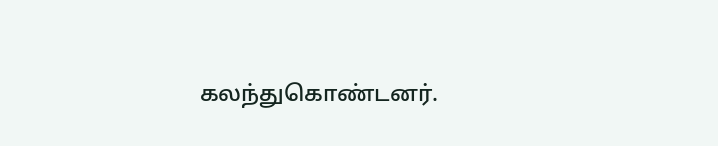கலந்துகொண்டனர்.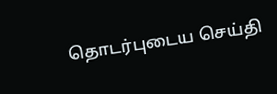தொடர்புடைய செய்தி